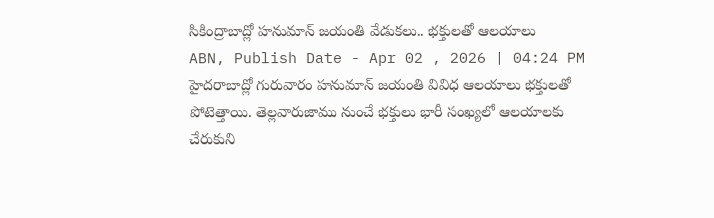సికింద్రాబాద్లో హనుమాన్ జయంతి వేడుకలు.. భక్తులతో ఆలయాలు
ABN, Publish Date - Apr 02 , 2026 | 04:24 PM
హైదరాబాద్లో గురువారం హనుమాన్ జయంతి వివిధ ఆలయాలు భక్తులతో పోటెత్తాయి. తెల్లవారుజాము నుంచే భక్తులు భారీ సంఖ్యలో ఆలయాలకు చేరుకుని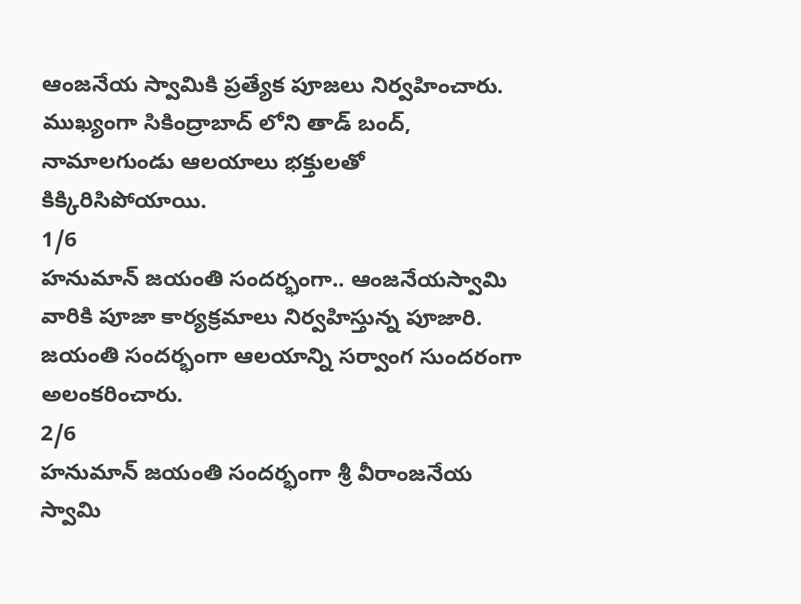ఆంజనేయ స్వామికి ప్రత్యేక పూజలు నిర్వహించారు. ముఖ్యంగా సికింద్రాబాద్ లోని తాడ్ బంద్, నామాలగుండు ఆలయాలు భక్తులతో కిక్కిరిసిపోయాయి.
1/6
హనుమాన్ జయంతి సందర్భంగా.. ఆంజనేయస్వామి వారికి పూజా కార్యక్రమాలు నిర్వహిస్తున్న పూజారి. జయంతి సందర్భంగా ఆలయాన్ని సర్వాంగ సుందరంగా అలంకరించారు.
2/6
హనుమాన్ జయంతి సందర్భంగా శ్రీ వీరాంజనేయ స్వామి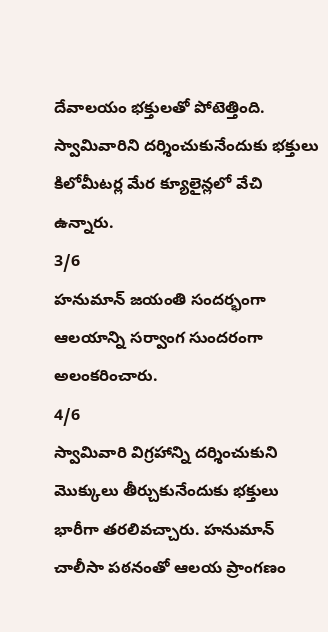దేవాలయం భక్తులతో పోటెత్తింది. స్వామివారిని దర్శించుకునేందుకు భక్తులు కిలోమీటర్ల మేర క్యూలైన్లలో వేచి ఉన్నారు.
3/6
హనుమాన్ జయంతి సందర్భంగా ఆలయాన్ని సర్వాంగ సుందరంగా అలంకరించారు.
4/6
స్వామివారి విగ్రహాన్ని దర్శించుకుని మొక్కులు తీర్చుకునేందుకు భక్తులు భారీగా తరలివచ్చారు. హనుమాన్ చాలీసా పఠనంతో ఆలయ ప్రాంగణం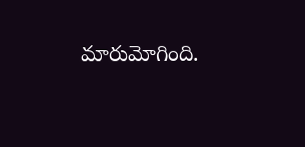మారుమోగింది.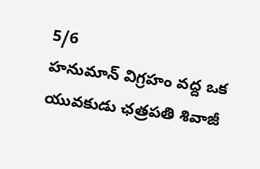5/6
హనుమాన్ విగ్రహం వద్ద ఒక యువకుడు ఛత్రపతి శివాజీ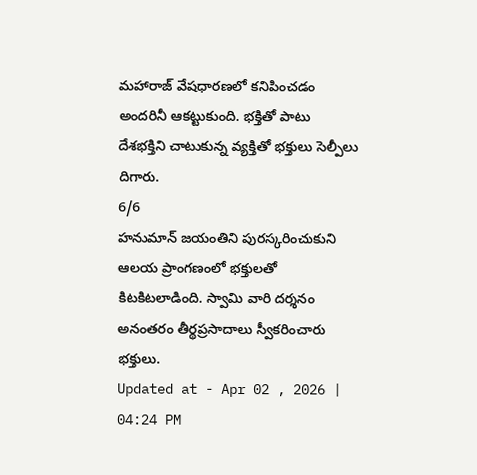మహారాజ్ వేషధారణలో కనిపించడం అందరినీ ఆకట్టుకుంది. భక్తితో పాటు దేశభక్తిని చాటుకున్న వ్యక్తితో భక్తులు సెల్పీలు దిగారు.
6/6
హనుమాన్ జయంతిని పురస్కరించుకుని ఆలయ ప్రాంగణంలో భక్తులతో కిటకిటలాడింది. స్వామి వారి దర్శనం అనంతరం తీర్థప్రసాదాలు స్వీకరించారు భక్తులు.
Updated at - Apr 02 , 2026 | 04:24 PM